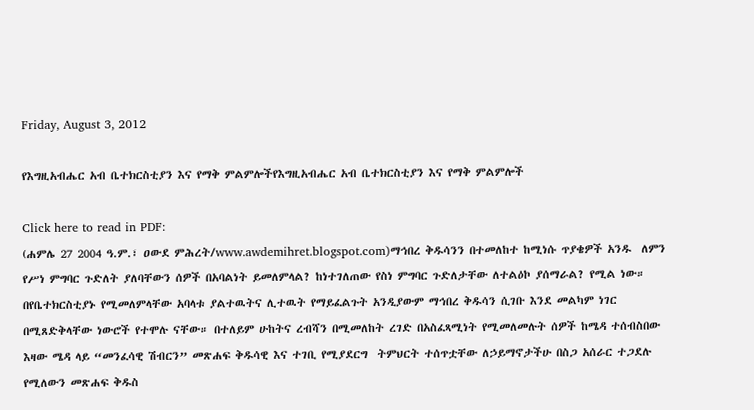Friday, August 3, 2012

የእግዚአብሔር አብ ቤተክርስቲያን እና የማቅ ምልምሎችየእግዚአብሔር አብ ቤተክርስቲያን እና የማቅ ምልምሎች

Click here to read in PDF:
(ሐምሌ 27 2004 ዓ.ም.፣ ዐውደ ምሕረት/www.awdemihret.blogspot.com)ማኅበረ ቅዱሳንን በተመለከተ ከሚነሱ ጥያቄዎች አንዱ  ለምን የሥነ ምግባር ጉድለት ያለባቸውን ሰዎች በአባልነት ይመለምላል? ከነተገለጠው የስነ ምግባር ጉድለታቸው ለተልዕኮ ያሰማራል? የሚል ነው። በየቤተክርስቲያኑ የሚመለምላቸው አባላቱ ያልተዉትና ሊተዉት የማይፈልጉት አንዲያውም ማኅበረ ቅዱሳን ሲገቡ እንደ መልካም ነገር በሚጸድቅላቸው ነውሮች የተሞሉ ናቸው። በተለይም ሁከትና ረብሻን በሚመለከት ረገድ በአስፈጻሚነት የሚመለመሉት ሰዎች ከሜዳ ተሰብስበው እዛው ሜዳ ላይ “መንፈሳዊ ሽብርን” መጽሐፍ ቅዱሳዊ እና ተገቢ የሚያደርግ  ትምህርት ተሰጥቷቸው ለኃይማኖታችሁ በስጋ አሰራር ተጋደሉ የሚለውን መጽሐፍ ቅዱስ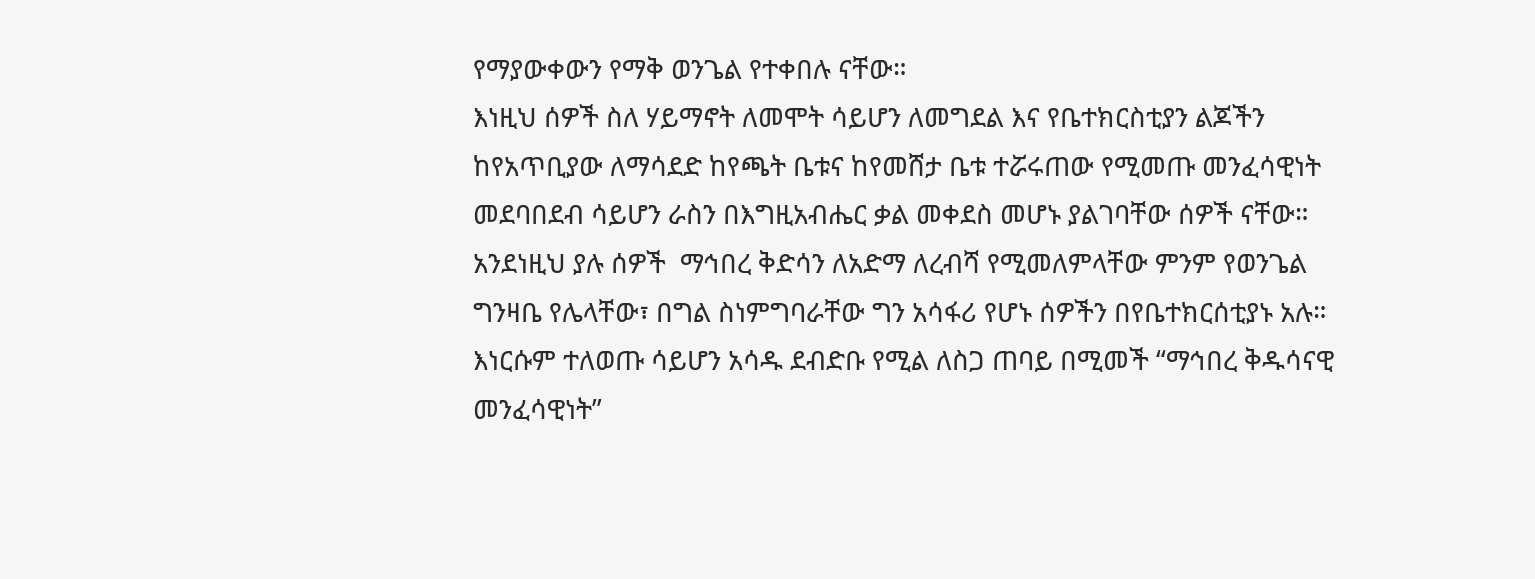የማያውቀውን የማቅ ወንጌል የተቀበሉ ናቸው።
እነዚህ ሰዎች ስለ ሃይማኖት ለመሞት ሳይሆን ለመግደል እና የቤተክርስቲያን ልጆችን ከየአጥቢያው ለማሳደድ ከየጫት ቤቱና ከየመሸታ ቤቱ ተሯሩጠው የሚመጡ መንፈሳዊነት መደባበደብ ሳይሆን ራስን በእግዚአብሔር ቃል መቀደስ መሆኑ ያልገባቸው ሰዎች ናቸው። አንደነዚህ ያሉ ሰዎች  ማኅበረ ቅድሳን ለአድማ ለረብሻ የሚመለምላቸው ምንም የወንጌል ግንዛቤ የሌላቸው፣ በግል ስነምግባራቸው ግን አሳፋሪ የሆኑ ሰዎችን በየቤተክርሰቲያኑ አሉ። እነርሱም ተለወጡ ሳይሆን አሳዱ ደብድቡ የሚል ለስጋ ጠባይ በሚመች “ማኅበረ ቅዱሳናዊ መንፈሳዊነት”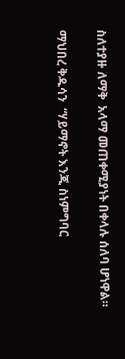ስለተያዙ ለማቅ  አላማ መጠቀሚያነት በቀላሉ ሰለባ ሆነዋል።

ማህበረ ቅዱሳን  “ሃይማኖት እንጂ ስነምግባር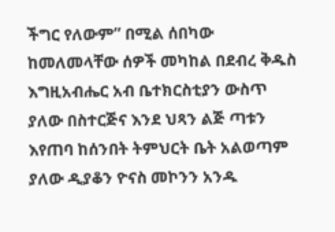ችግር የለውም” በሚል ሰበካው ከመለመላቸው ሰዎች መካከል በደብረ ቅዱስ እግዚአብሔር አብ ቤተክርስቲያን ውስጥ ያለው በስተርጅና እንደ ህጻን ልጅ ጣቱን እየጠባ ከሰንበት ትምህርት ቤት አልወጣም ያለው ዲያቆን ዮናስ መኮንን አንዱ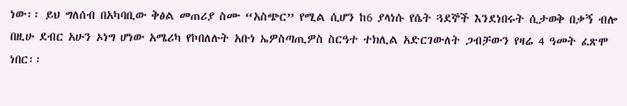ነው፡፡ ይህ ግለሰብ በአካባቢው ቅፅል መጠሪያ ስሙ “አስጭር” የሚል ሲሆን ከ6 ያላነሱ የሴት ጓደኞች እንደነበሩት ሲታወቅ በቃኝ ብሎ በዚሁ ደብር አሁን ኦነግ ሆነው አሜሪካ የኮበለሉት አቡነ ኤዎስጣጢዎስ ስርዓተ ተክሊል አድርገውለት ጋብቻውን የዛሬ 4 ዓመት ፈጽሞ ነበር፡፡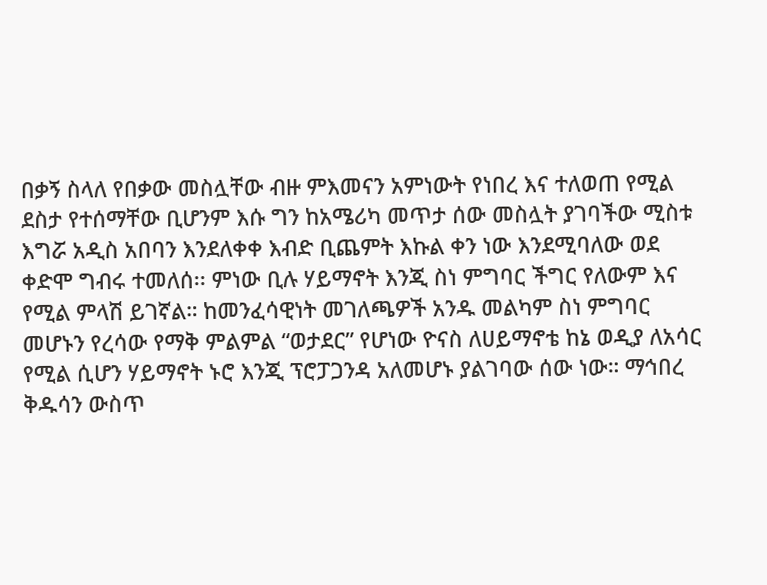በቃኝ ስላለ የበቃው መስሏቸው ብዙ ምእመናን አምነውት የነበረ እና ተለወጠ የሚል ደስታ የተሰማቸው ቢሆንም እሱ ግን ከአሜሪካ መጥታ ሰው መስሏት ያገባችው ሚስቱ እግሯ አዲስ አበባን እንደለቀቀ እብድ ቢጨምት እኩል ቀን ነው እንደሚባለው ወደ ቀድሞ ግብሩ ተመለሰ፡፡ ምነው ቢሉ ሃይማኖት እንጂ ስነ ምግባር ችግር የለውም እና የሚል ምላሽ ይገኛል። ከመንፈሳዊነት መገለጫዎች አንዱ መልካም ስነ ምግባር መሆኑን የረሳው የማቅ ምልምል “ወታደር” የሆነው ዮናስ ለሀይማኖቴ ከኔ ወዲያ ለአሳር የሚል ሲሆን ሃይማኖት ኑሮ እንጂ ፕሮፓጋንዳ አለመሆኑ ያልገባው ሰው ነው። ማኅበረ ቅዱሳን ውስጥ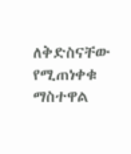ለቅድስናቸው የሚጠነቀቁ ማስተዋል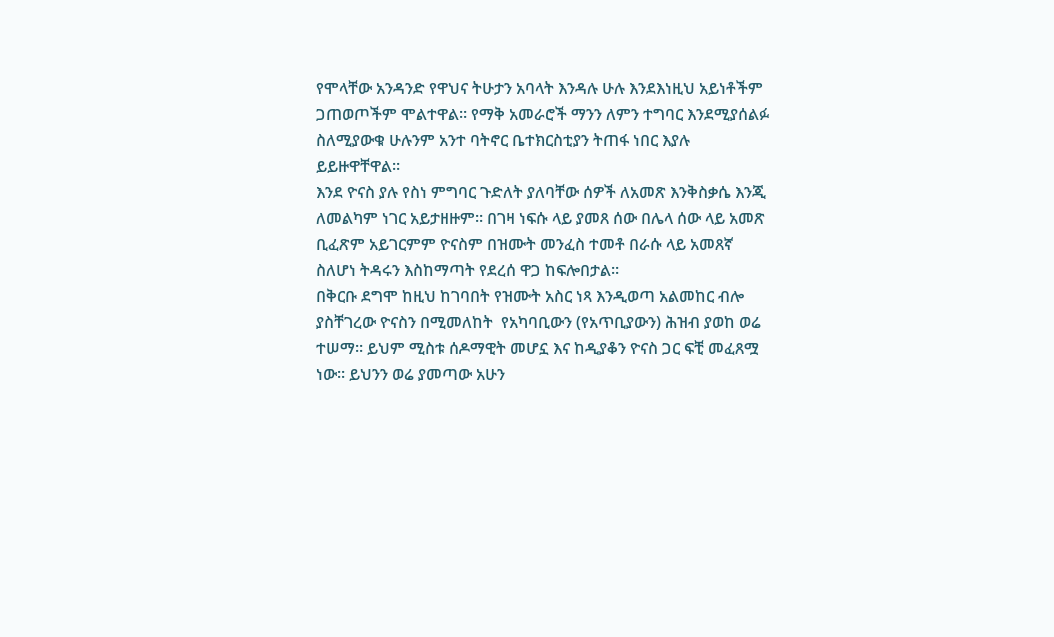የሞላቸው አንዳንድ የዋህና ትሁታን አባላት እንዳሉ ሁሉ እንደእነዚህ አይነቶችም ጋጠወጦችም ሞልተዋል። የማቅ አመራሮች ማንን ለምን ተግባር እንደሚያሰልፉ ስለሚያውቁ ሁሉንም አንተ ባትኖር ቤተክርስቲያን ትጠፋ ነበር እያሉ ይይዙዋቸዋል።
እንደ ዮናስ ያሉ የስነ ምግባር ጉድለት ያለባቸው ሰዎች ለአመጽ እንቅስቃሴ እንጂ ለመልካም ነገር አይታዘዙም። በገዛ ነፍሱ ላይ ያመጸ ሰው በሌላ ሰው ላይ አመጽ ቢፈጽም አይገርምም ዮናስም በዝሙት መንፈስ ተመቶ በራሱ ላይ አመጸኛ ስለሆነ ትዳሩን እስከማጣት የደረሰ ዋጋ ከፍሎበታል።
በቅርቡ ደግሞ ከዚህ ከገባበት የዝሙት አስር ነጻ እንዲወጣ አልመከር ብሎ ያስቸገረው ዮናስን በሚመለከት  የአካባቢውን (የአጥቢያውን) ሕዝብ ያወከ ወሬ ተሠማ። ይህም ሚስቱ ሰዶማዊት መሆኗ እና ከዲያቆን ዮናስ ጋር ፍቺ መፈጸሟ ነው፡፡ ይህንን ወሬ ያመጣው አሁን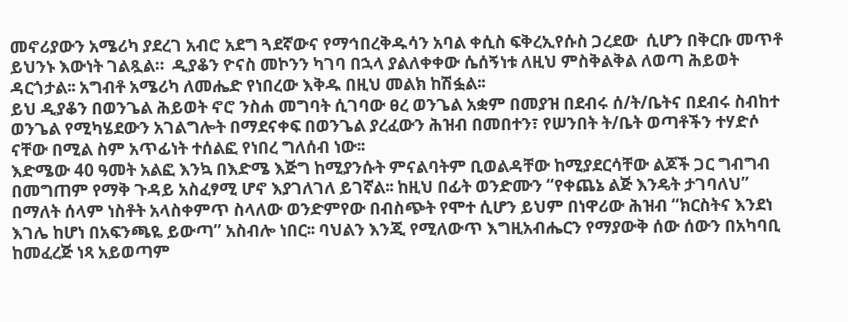መኖሪያውን አሜሪካ ያደረገ አብሮ አደግ ጓደኛውና የማኅበረቅዱሳን አባል ቀሲስ ፍቅረኢየሱስ ጋረደው  ሲሆን በቅርቡ መጥቶ ይህንኑ እውነት ገልጿል።  ዲያቆን ዮናስ መኮንን ካገባ በኋላ ያልለቀቀው ሴሰኝነቱ ለዚህ ምስቅልቅል ለወጣ ሕይወት ዳርጎታል፡፡ አግብቶ አሜሪካ ለመሔድ የነበረው እቅዱ በዚህ መልክ ከሽፏል፡፡
ይህ ዲያቆን በወንጌል ሕይወት ኖሮ ንስሐ መግባት ሲገባው ፀረ ወንጌል አቋም በመያዝ በደብሩ ሰ/ት/ቤትና በደብሩ ስብከተ ወንጌል የሚካሄደውን አገልግሎት በማደናቀፍ በወንጌል ያረፈውን ሕዝብ በመበተን፣ የሠንበት ት/ቤት ወጣቶችን ተሃድሶ ናቸው በሚል ስም አጥፊነት ተሰልፎ የነበረ ግለሰብ ነው፡፡
እድሜው 40 ዓመት አልፎ እንኳ በእድሜ እጅግ ከሚያንሱት ምናልባትም ቢወልዳቸው ከሚያደርሳቸው ልጆች ጋር ግብግብ በመግጠም የማቅ ጉዳይ አስፈፃሚ ሆኖ እያገለገለ ይገኛል፡፡ ከዚህ በፊት ወንድሙን “የቀጨኔ ልጅ እንዴት ታገባለህ” በማለት ሰላም ነስቶት አላስቀምጥ ስላለው ወንድምየው በብስጭት የሞተ ሲሆን ይህም በነዋሪው ሕዝብ “ክርስትና እንደነ እገሌ ከሆነ በአፍንጫዬ ይውጣ” አስብሎ ነበር፡፡ ባህልን እንጂ የሚለውጥ እግዚአብሔርን የማያውቅ ሰው ሰውን በአካባቢ ከመፈረጅ ነጻ አይወጣም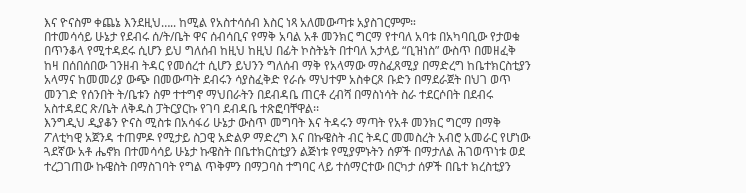እና ዮናስም ቀጨኔ እንደዚህ….. ከሚል የአስተሳሰብ እስር ነጻ አለመውጣቱ አያስገርምም።
በተመሳሳይ ሁኔታ የደብሩ ሰ/ት/ቤት ዋና ሰብሳቢና የማቅ አባል አቶ መንክር ግርማ የተባለ አባቱ በአካባቢው የታወቁ በጥንቆላ የሚተዳደሩ ሲሆን ይህ ግለሰብ ከዚህ ከዚህ በፊት ኮስትኔት በተባለ አታላይ “ቢዝነስ” ውስጥ በመዘፈቅ ከዛ በሰበሰበው ገንዘብ ትዳር የመሰረተ ሲሆን ይህንን ግለሰብ ማቅ የአላማው ማስፈጸሚያ በማድረግ ከቤተክርስቲያን አላማና ከመመሪያ ውጭ በመውጣት ደብሩን ሳያስፈቅድ የራሱ ማህተም አስቀርጾ ቡድን በማደራጀት በህገ ወጥ መንገድ የሰንበት ት/ቤቱን ስም ተተግኖ ማህበራትን በደብዳቤ ጠርቶ ረብሻ በማስነሳት ስራ ተደርሶበት በደብሩ አስተዳደር ጽ/ቤት ለቅዱስ ፓትርያርኩ የገባ ደብዳቤ ተጽፎባቸዋል፡፡
እንግዲህ ዲያቆን ዮናስ ሚስቱ በአሳፋሪ ሁኔታ ውስጥ መግባት እና ትዳሩን ማጣት የአቶ መንክር ግርማ በማቅ  ፖለቲካዊ አጀንዳ ተጠምዶ የሚታይ ስጋዊ አድልዎ ማድረግ እና በኩዌስት ብር ትዳር መመስረት አብሮ አመራር የሆነው ጓደኛው አቶ ሔኖክ በተመሳሳይ ሁኔታ ኩዌስት በቤተክርስቲያን ልጅነቱ የሚያምኑትን ሰዎች በማታለል ሕገወጥነቱ ወደ ተረጋገጠው ኩዌስት በማስገባት የግል ጥቅምን በማጋባስ ተግባር ላይ ተሰማርተው በርካታ ሰዎች በቤተ ክረስቲያን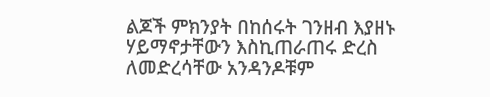ልጆች ምክንያት በከሰሩት ገንዘብ እያዘኑ ሃይማኖታቸውን እስኪጠራጠሩ ድረስ ለመድረሳቸው አንዳንዶቹም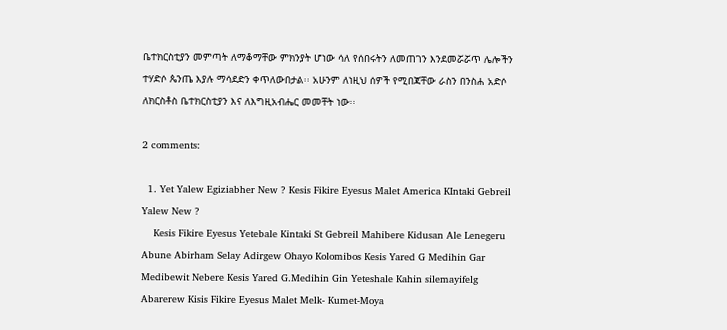ቤተክርስቲያን መምጣት ለማቆማቸው ምክንያት ሆነው ሳለ የሰበሩትን ለመጠገን እንደመሯሯጥ ሌሎችን ተሃድሶ ጴንጤ እያሉ ማሳደድን ቀጥለውበታል፡፡ አሁንም ለነዚህ ሰዎች የሚበጃቸው ራስን በንስሐ አድሶ ለክርስቶስ ቤተክርስቲያን እና ለእግዚአብሔር መመቸት ነው፡፡

2 comments:

  1. Yet Yalew Egiziabher New ? Kesis Fikire Eyesus Malet America KIntaki Gebreil Yalew New ?
    Kesis Fikire Eyesus Yetebale Kintaki St Gebreil Mahibere Kidusan Ale Lenegeru Abune Abirham Selay Adirgew Ohayo Kolomibos Kesis Yared G Medihin Gar Medibewit Nebere Kesis Yared G.Medihin Gin Yeteshale Kahin silemayifelg Abarerew Kisis Fikire Eyesus Malet Melk- Kumet-Moya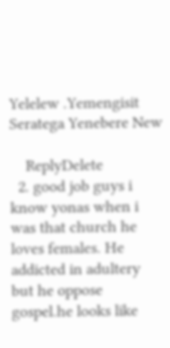Yelelew .Yemengisit Seratega Yenebere New

    ReplyDelete
  2. good job guys i know yonas when i was that church he loves females. He addicted in adultery but he oppose gospel.he looks like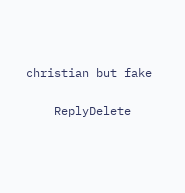christian but fake

    ReplyDelete